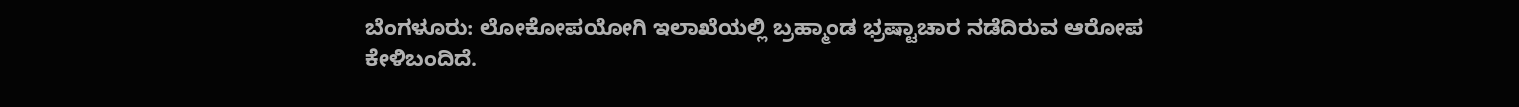ಬೆಂಗಳೂರು: ಲೋಕೋಪಯೋಗಿ ಇಲಾಖೆಯಲ್ಲಿ ಬ್ರಹ್ಮಾಂಡ ಭ್ರಷ್ಟಾಚಾರ ನಡೆದಿರುವ ಆರೋಪ ಕೇಳಿಬಂದಿದೆ.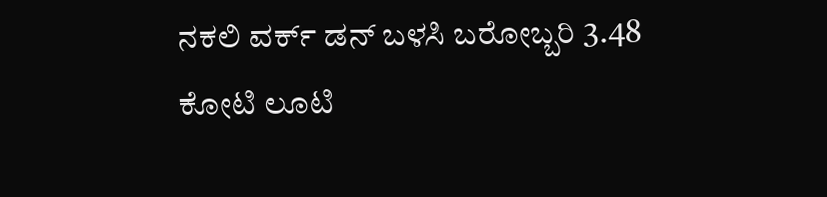ನಕಲಿ ವರ್ಕ್ ಡನ್ ಬಳಸಿ ಬರೋಬ್ಬರಿ 3.48 ಕೋಟಿ ಲೂಟಿ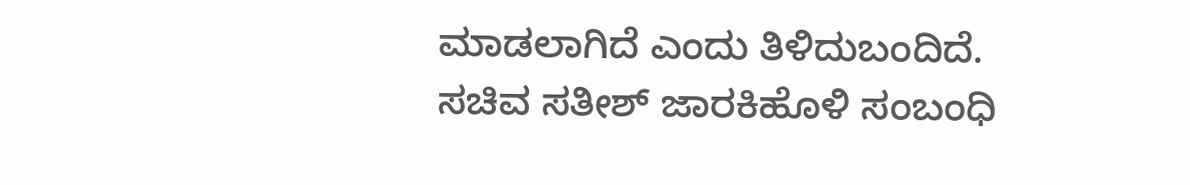ಮಾಡಲಾಗಿದೆ ಎಂದು ತಿಳಿದುಬಂದಿದೆ.
ಸಚಿವ ಸತೀಶ್ ಜಾರಕಿಹೊಳಿ ಸಂಬಂಧಿ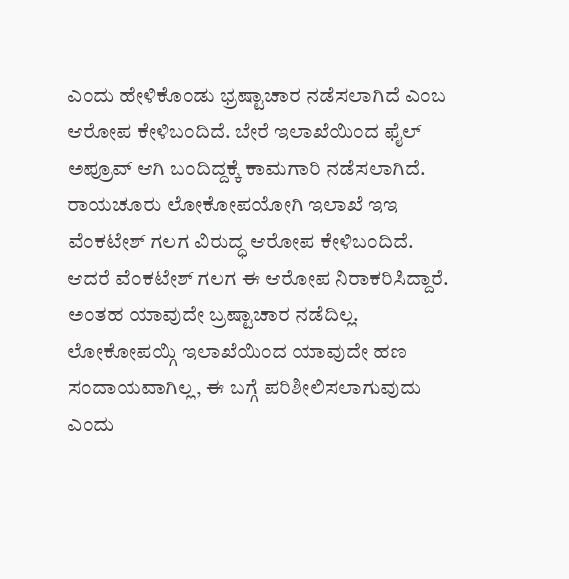ಎಂದು ಹೇಳಿಕೊಂಡು ಭ್ರಷ್ಟಾಚಾರ ನಡೆಸಲಾಗಿದೆ ಎಂಬ ಆರೋಪ ಕೇಳಿಬಂದಿದೆ. ಬೇರೆ ಇಲಾಖೆಯಿಂದ ಫೈಲ್ ಅಪ್ರೂವ್ ಆಗಿ ಬಂದಿದ್ದಕ್ಕೆ ಕಾಮಗಾರಿ ನಡೆಸಲಾಗಿದೆ. ರಾಯಚೂರು ಲೋಕೋಪಯೋಗಿ ಇಲಾಖೆ ಇಇ ವೆಂಕಟೇಶ್ ಗಲಗ ವಿರುದ್ಧ ಆರೋಪ ಕೇಳಿಬಂದಿದೆ. ಆದರೆ ವೆಂಕಟೇಶ್ ಗಲಗ ಈ ಆರೋಪ ನಿರಾಕರಿಸಿದ್ದಾರೆ. ಅಂತಹ ಯಾವುದೇ ಬ್ರಷ್ಟಾಚಾರ ನಡೆದಿಲ್ಲ. ಲೋಕೋಪಯ್ಗಿ ಇಲಾಖೆಯಿಂದ ಯಾವುದೇ ಹಣ ಸಂದಾಯವಾಗಿಲ್ಲ, ಈ ಬಗ್ಗೆ ಪರಿಶೀಲಿಸಲಾಗುವುದು ಎಂದು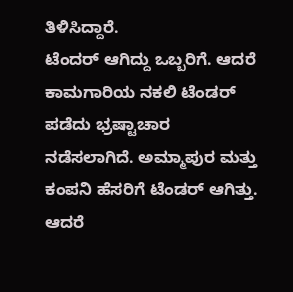ತಿಳಿಸಿದ್ದಾರೆ.
ಟೆಂದರ್ ಆಗಿದ್ದು ಒಬ್ಬರಿಗೆ. ಆದರೆ ಕಾಮಗಾರಿಯ ನಕಲಿ ಟೆಂಡರ್ ಪಡೆದು ಭ್ರಷ್ಟಾಚಾರ ನಡೆಸಲಾಗಿದೆ. ಅಮ್ಮಾಪುರ ಮತ್ತು ಕಂಪನಿ ಹೆಸರಿಗೆ ಟೆಂಡರ್ ಆಗಿತ್ತು. ಆದರೆ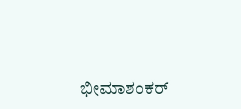ಭೀಮಾಶಂಕರ್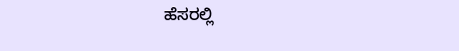ಹೆಸರಲ್ಲಿ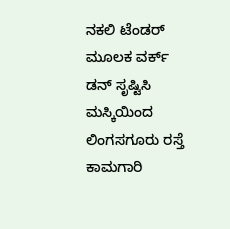ನಕಲಿ ಟೆಂಡರ್ ಮೂಲಕ ವರ್ಕ್ ಡನ್ ಸೃಷ್ಟಿಸಿ ಮಸ್ಕಿಯಿಂದ ಲಿಂಗಸಗೂರು ರಸ್ತೆ ಕಾಮಗಾರಿ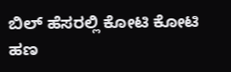ಬಿಲ್ ಹೆಸರಲ್ಲಿ ಕೋಟಿ ಕೋಟಿ ಹಣ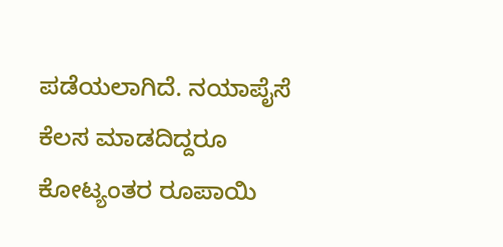ಪಡೆಯಲಾಗಿದೆ. ನಯಾಪೈಸೆ ಕೆಲಸ ಮಾಡದಿದ್ದರೂ ಕೋಟ್ಯಂತರ ರೂಪಾಯಿ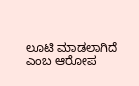ಲೂಟಿ ಮಾಡಲಾಗಿದೆ ಎಂಬ ಆರೋಪ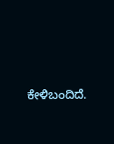ಕೇಳಿಬಂದಿದೆ.